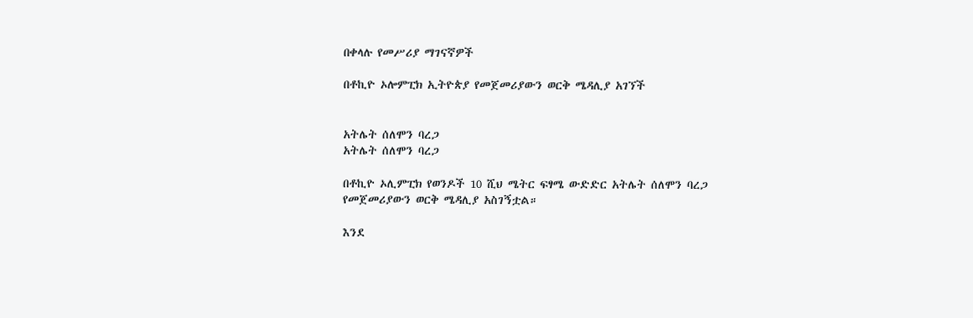በቀላሉ የመሥሪያ ማገናኛዎች

በቶኪዮ ኦሎምፒክ ኢትዮጵያ የመጀመሪያውን ወርቅ ሜዳሊያ አገኘች


አትሌት ሰለሞን ባረጋ
አትሌት ሰለሞን ባረጋ

በቶኪዮ ኦሊምፒክ የወንዶች 10 ሺህ ሜትር ፍፃሜ ውድድር አትሌት ሰለሞን ባረጋ የመጀመሪያውን ወርቅ ሜዳሊያ አስገኝቷል።

እንደ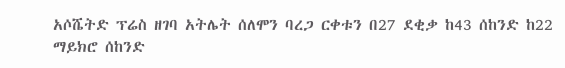አሶሼትድ ፕሬስ ዘገባ አትሌት ሰለሞን ባረጋ ርቀቱን በ27 ደቂቃ ከ43 ሰከንድ ከ22 ማይክሮ ሰከንድ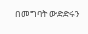በመግባት ውድድሩን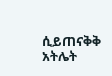ሲይጠናቅቅ አትሌት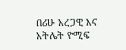በሪሁ አረጋዊ እና አትሌት ዮሚፍ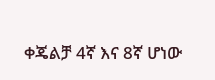ቀጄልቻ 4ኛ እና 8ኛ ሆነው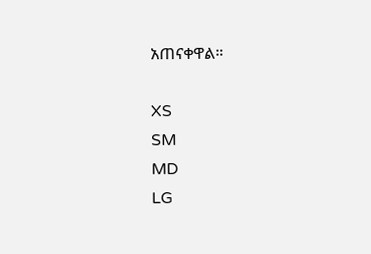አጠናቀዋል።

XS
SM
MD
LG